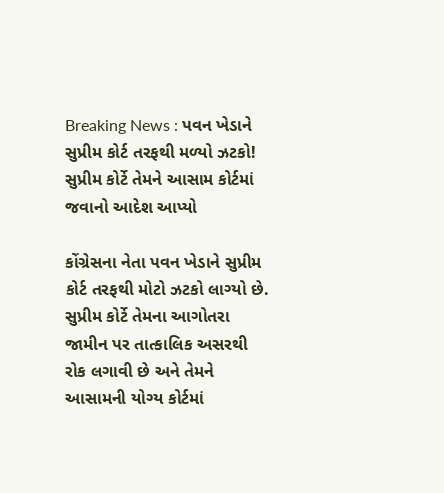Breaking News : પવન ખેડાને સુપ્રીમ કોર્ટ તરફથી મળ્યો ઝટકો! સુપ્રીમ કોર્ટે તેમને આસામ કોર્ટમાં જવાનો આદેશ આપ્યો

કોંગ્રેસના નેતા પવન ખેડાને સુપ્રીમ કોર્ટ તરફથી મોટો ઝટકો લાગ્યો છે. સુપ્રીમ કોર્ટે તેમના આગોતરા જામીન પર તાત્કાલિક અસરથી રોક લગાવી છે અને તેમને આસામની યોગ્ય કોર્ટમાં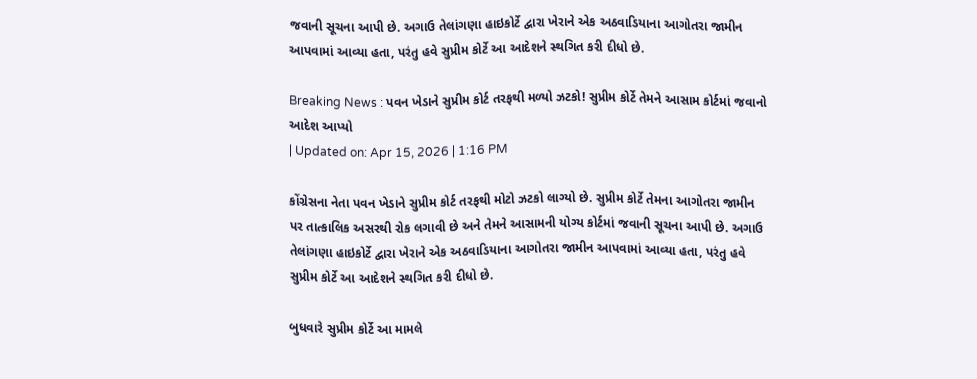જવાની સૂચના આપી છે. અગાઉ તેલાંગણા હાઇકોર્ટે દ્વારા ખેરાને એક અઠવાડિયાના આગોતરા જામીન આપવામાં આવ્યા હતા, પરંતુ હવે સુપ્રીમ કોર્ટે આ આદેશને સ્થગિત કરી દીધો છે.

Breaking News : પવન ખેડાને સુપ્રીમ કોર્ટ તરફથી મળ્યો ઝટકો! સુપ્રીમ કોર્ટે તેમને આસામ કોર્ટમાં જવાનો આદેશ આપ્યો
| Updated on: Apr 15, 2026 | 1:16 PM

કોંગ્રેસના નેતા પવન ખેડાને સુપ્રીમ કોર્ટ તરફથી મોટો ઝટકો લાગ્યો છે. સુપ્રીમ કોર્ટે તેમના આગોતરા જામીન પર તાત્કાલિક અસરથી રોક લગાવી છે અને તેમને આસામની યોગ્ય કોર્ટમાં જવાની સૂચના આપી છે. અગાઉ તેલાંગણા હાઇકોર્ટે દ્વારા ખેરાને એક અઠવાડિયાના આગોતરા જામીન આપવામાં આવ્યા હતા, પરંતુ હવે સુપ્રીમ કોર્ટે આ આદેશને સ્થગિત કરી દીધો છે.

બુધવારે સુપ્રીમ કોર્ટે આ મામલે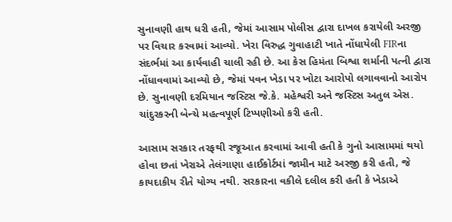સુનાવણી હાથ ધરી હતી, જેમાં આસામ પોલીસ દ્વારા દાખલ કરાયેલી અરજી પર વિચાર કરવામાં આવ્યો. ખેરા વિરુદ્ધ ગુવાહાટી ખાતે નોંધાયેલી FIRના સંદર્ભમાં આ કાર્યવાહી ચાલી રહી છે. આ કેસ હિમંતા બિશ્વા શર્માની પત્ની દ્વારા નોંધાવવામાં આવ્યો છે, જેમાં પવન ખેડા પર ખોટા આરોપો લગાવવાનો આરોપ છે. સુનાવણી દરમિયાન જસ્ટિસ જે.કે. મહેશ્વરી અને જસ્ટિસ અતુલ એસ. ચાંદુરકરની બેન્ચે મહત્વપૂર્ણ ટિપ્પણીઓ કરી હતી.

આસામ સરકાર તરફથી રજૂઆત કરવામાં આવી હતી કે ગુનો આસામમાં થયો હોવા છતાં ખેરાએ તેલંગાણા હાઈકોર્ટમાં જામીન માટે અરજી કરી હતી, જે કાયદાકીય રીતે યોગ્ય નથી. સરકારના વકીલે દલીલ કરી હતી કે ખેડાએ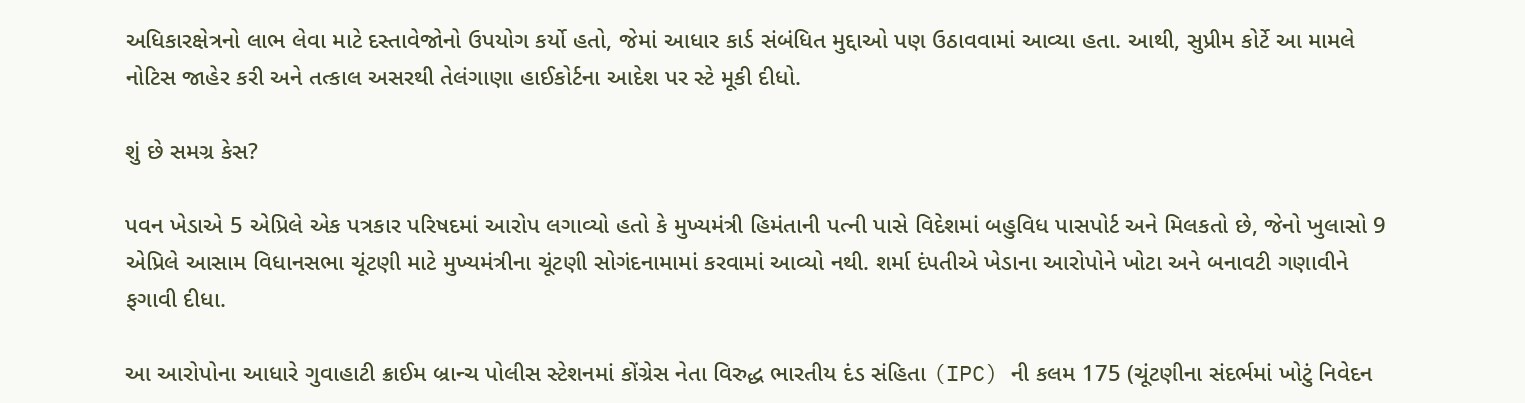અધિકારક્ષેત્રનો લાભ લેવા માટે દસ્તાવેજોનો ઉપયોગ કર્યો હતો, જેમાં આધાર કાર્ડ સંબંધિત મુદ્દાઓ પણ ઉઠાવવામાં આવ્યા હતા. આથી, સુપ્રીમ કોર્ટે આ મામલે નોટિસ જાહેર કરી અને તત્કાલ અસરથી તેલંગાણા હાઈકોર્ટના આદેશ પર સ્ટે મૂકી દીધો.

શું છે સમગ્ર કેસ?

પવન ખેડાએ 5 એપ્રિલે એક પત્રકાર પરિષદમાં આરોપ લગાવ્યો હતો કે મુખ્યમંત્રી હિમંતાની પત્ની પાસે વિદેશમાં બહુવિધ પાસપોર્ટ અને મિલકતો છે, જેનો ખુલાસો 9 એપ્રિલે આસામ વિધાનસભા ચૂંટણી માટે મુખ્યમંત્રીના ચૂંટણી સોગંદનામામાં કરવામાં આવ્યો નથી. શર્મા દંપતીએ ખેડાના આરોપોને ખોટા અને બનાવટી ગણાવીને ફગાવી દીધા.

આ આરોપોના આધારે ગુવાહાટી ક્રાઈમ બ્રાન્ચ પોલીસ સ્ટેશનમાં કોંગ્રેસ નેતા વિરુદ્ધ ભારતીય દંડ સંહિતા (IPC) ની કલમ 175 (ચૂંટણીના સંદર્ભમાં ખોટું નિવેદન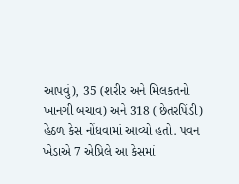આપવું), 35 (શરીર અને મિલકતનો ખાનગી બચાવ) અને 318 (છેતરપિંડી) હેઠળ કેસ નોંધવામાં આવ્યો હતો. પવન ખેડાએ 7 એપ્રિલે આ કેસમાં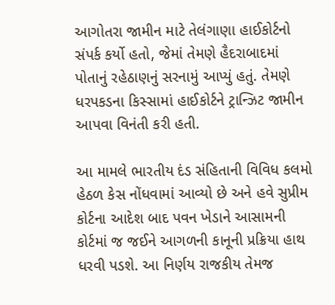આગોતરા જામીન માટે તેલંગાણા હાઈકોર્ટનો સંપર્ક કર્યો હતો, જેમાં તેમણે હૈદરાબાદમાં પોતાનું રહેઠાણનું સરનામું આપ્યું હતું. તેમણે ધરપકડના કિસ્સામાં હાઈકોર્ટને ટ્રાન્ઝિટ જામીન આપવા વિનંતી કરી હતી.

આ મામલે ભારતીય દંડ સંહિતાની વિવિધ કલમો હેઠળ કેસ નોંધવામાં આવ્યો છે અને હવે સુપ્રીમ કોર્ટના આદેશ બાદ પવન ખેડાને આસામની કોર્ટમાં જ જઈને આગળની કાનૂની પ્રક્રિયા હાથ ધરવી પડશે. આ નિર્ણય રાજકીય તેમજ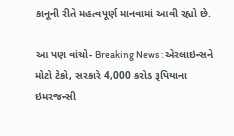કાનૂની રીતે મહત્વપૂર્ણ માનવામાં આવી રહ્યો છે.

આ પણ વાંચો- Breaking News : એરલાઇન્સને મોટો ટેકો, સરકારે 4,000 કરોડ રૂપિયાના ઇમરજન્સી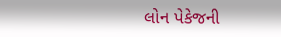લોન પેકેજની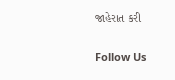જાહેરાત કરી

Follow Us